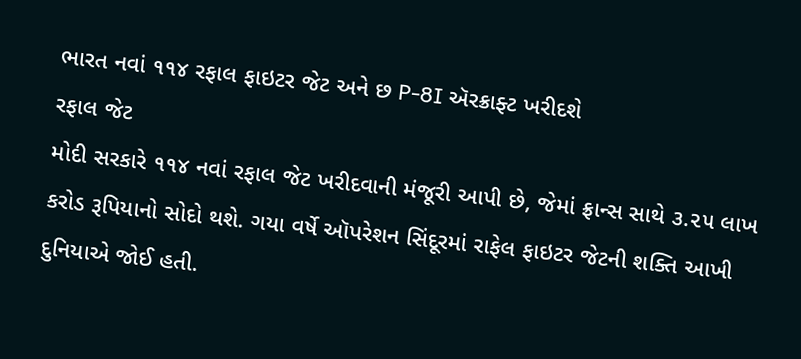ભારત નવાં ૧૧૪ રફાલ ફાઇટર જેટ અને છ P-8I ઍરક્રાફ્ટ ખરીદશે
રફાલ જેટ
મોદી સરકારે ૧૧૪ નવાં રફાલ જેટ ખરીદવાની મંજૂરી આપી છે, જેમાં ફ્રાન્સ સાથે ૩.૨૫ લાખ કરોડ રૂપિયાનો સોદો થશે. ગયા વર્ષે ઑપરેશન સિંદૂરમાં રાફેલ ફાઇટર જેટની શક્તિ આખી દુનિયાએ જોઈ હતી.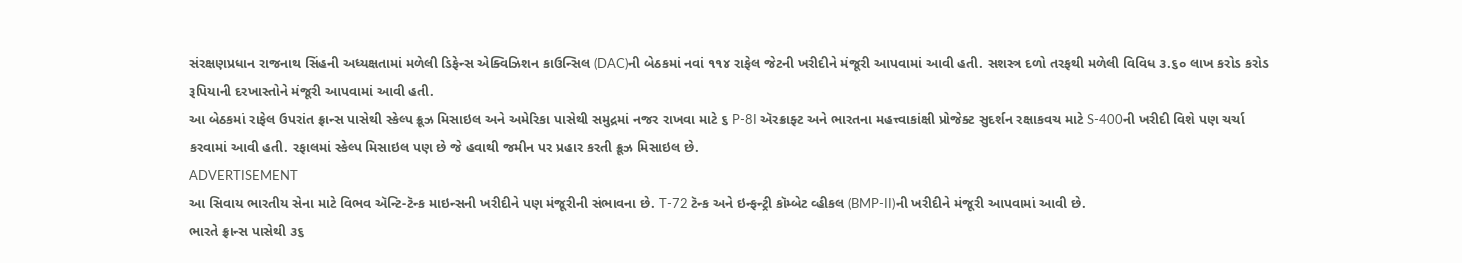સંરક્ષણપ્રધાન રાજનાથ સિંહની અધ્યક્ષતામાં મળેલી ડિફેન્સ એક્વિઝિશન કાઉન્સિલ (DAC)ની બેઠકમાં નવાં ૧૧૪ રાફેલ જેટની ખરીદીને મંજૂરી આપવામાં આવી હતી. સશસ્ત્ર દળો તરફથી મળેલી વિવિધ ૩.૬૦ લાખ કરોડ કરોડ રૂપિયાની દરખાસ્તોને મંજૂરી આપવામાં આવી હતી.
આ બેઠકમાં રાફેલ ઉપરાંત ફ્રાન્સ પાસેથી સ્કેલ્પ ક્રૂઝ મિસાઇલ અને અમેરિકા પાસેથી સમુદ્રમાં નજર રાખવા માટે ૬ P-8I ઍરક્રાફ્ટ અને ભારતના મહત્ત્વાકાંક્ષી પ્રોજેક્ટ સુદર્શન રક્ષાકવચ માટે S-400ની ખરીદી વિશે પણ ચર્ચા કરવામાં આવી હતી. રફાલમાં સ્કેલ્પ મિસાઇલ પણ છે જે હવાથી જમીન પર પ્રહાર કરતી ક્રૂઝ મિસાઇલ છે.
ADVERTISEMENT
આ સિવાય ભારતીય સેના માટે વિભવ ઍન્ટિ-ટૅન્ક માઇન્સની ખરીદીને પણ મંજૂરીની સંભાવના છે. T-72 ટૅન્ક અને ઇન્ફન્ટ્રી કૉમ્બેટ વ્હીકલ (BMP-II)ની ખરીદીને મંજૂરી આપવામાં આવી છે.
ભારતે ફ્રાન્સ પાસેથી ૩૬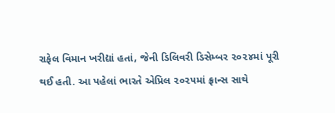રાફેલ વિમાન ખરીદ્યાં હતાં, જેની ડિલિવરી ડિસેમ્બર ૨૦૨૪માં પૂરી થઈ હતી. આ પહેલાં ભારતે એપ્રિલ ૨૦૨૫માં ફ્રાન્સ સાથે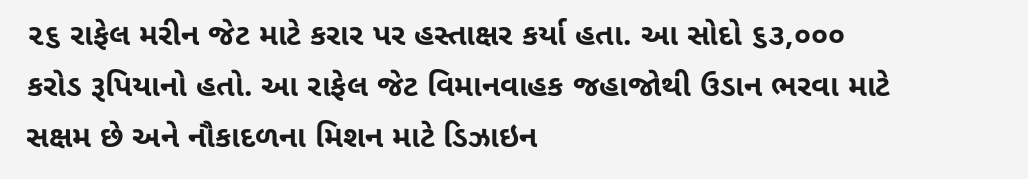૨૬ રાફેલ મરીન જેટ માટે કરાર પર હસ્તાક્ષર કર્યા હતા. આ સોદો ૬૩,૦૦૦ કરોડ રૂપિયાનો હતો. આ રાફેલ જેટ વિમાનવાહક જહાજોથી ઉડાન ભરવા માટે સક્ષમ છે અને નૌકાદળના મિશન માટે ડિઝાઇન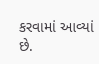કરવામાં આવ્યાં છે.